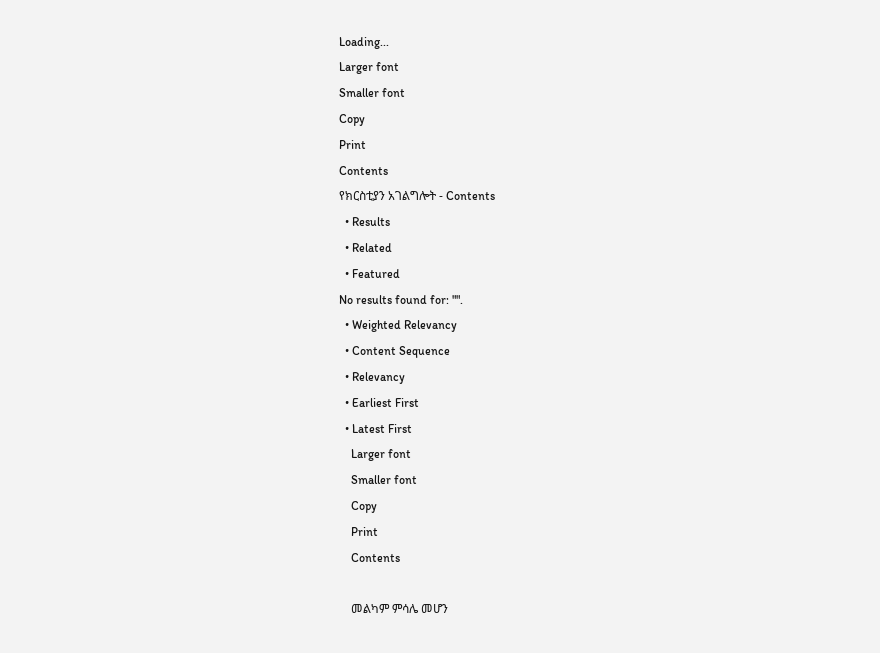Loading...
Larger font
Smaller font
Copy
Print
Contents
የክርስቲያን አገልግሎት - Contents
  • Results
  • Related
  • Featured
No results found for: "".
  • Weighted Relevancy
  • Content Sequence
  • Relevancy
  • Earliest First
  • Latest First
    Larger font
    Smaller font
    Copy
    Print
    Contents

    መልካም ምሳሌ መሆን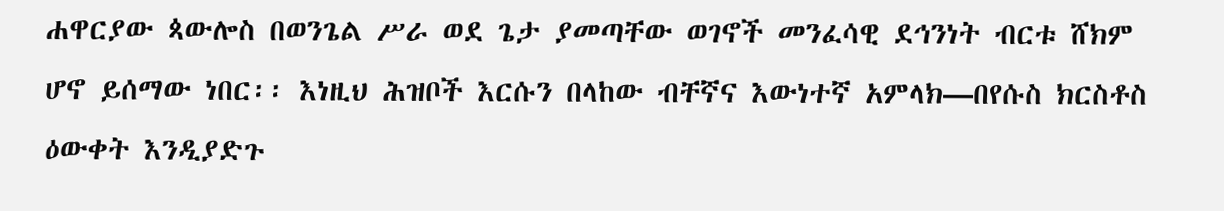ሐዋርያው ጳውሎስ በወንጌል ሥራ ወደ ጌታ ያመጣቸው ወገኖች መንፈሳዊ ደኅንነት ብርቱ ሸክም ሆኖ ይሰማው ነበር፡፡ እነዚህ ሕዝቦች እርሱን በላከው ብቸኛና እውነተኛ አምላክ—በየሱስ ክርስቶስ ዕውቀት እንዲያድጉ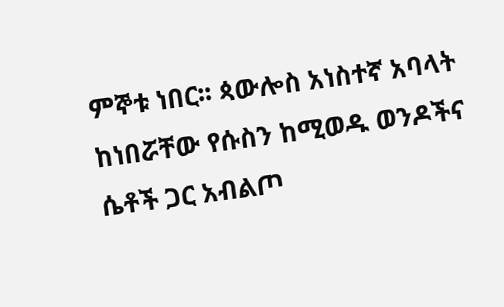ምኞቱ ነበር፡፡ ጳውሎስ አነስተኛ አባላት ከነበሯቸው የሱስን ከሚወዱ ወንዶችና ሴቶች ጋር አብልጦ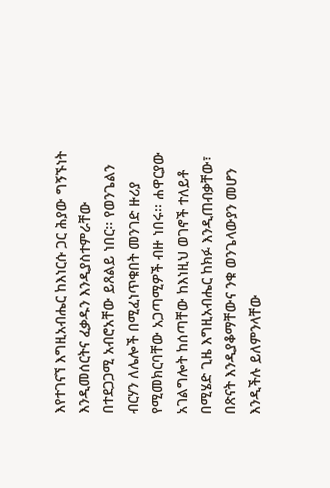እየተገናኘ እግዚአብሔር ከእነርሱ ጋር ሕያው ግኝኙነት እንዲመሰርትና ፈቃዱን እንዲያስተምራቸው በተደጋጋሚ አብሮአቸው ይጸልይ ነበር፡፡ የወንጌልን ብርሃን ለሌሎች በሚፈነጥቁበት መንገድ ዙሪያ የሚመክርባቸው አጋጣሚዎች ብዙ ነበሩ፡፡ ሐዋርያው አገልግሎት ከሰጣቸው ከእነዚህ ወገኖች ተለይቶ በሚሄድ ጊዜ እግዚአብሔር ከክፉ እንዲጠብቃቸው፣ በጽናት እንዲያቆማቸውና ንቁ ወንጌላውያን መሆን እንዲችሉ ይለምንላቸው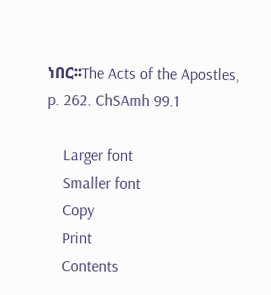ነበር፡፡The Acts of the Apostles, p. 262. ChSAmh 99.1

    Larger font
    Smaller font
    Copy
    Print
    Contents